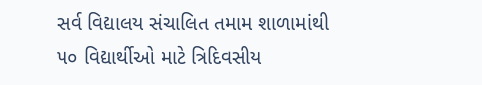સર્વ વિદ્યાલય સંચાલિત તમામ શાળામાંથી ૫૦ વિદ્યાર્થીઓ માટે ત્રિદિવસીય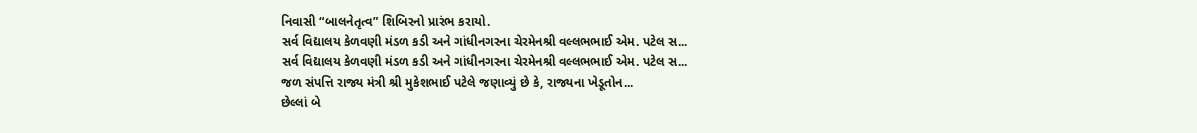નિવાસી “બાલનેતૃત્વ” શિબિરનો પ્રારંભ કરાયો.
સર્વ વિદ્યાલય કેળવણી મંડળ કડી અને ગાંધીનગરના ચેરમેનશ્રી વલ્લભભાઈ એમ. પટેલ સ...
સર્વ વિદ્યાલય કેળવણી મંડળ કડી અને ગાંધીનગરના ચેરમેનશ્રી વલ્લભભાઈ એમ. પટેલ સ...
જળ સંપત્તિ રાજ્ય મંત્રી શ્રી મુકેશભાઈ પટેલે જણાવ્યું છે કે, રાજ્યના ખેડૂતોન...
છેલ્લાં બે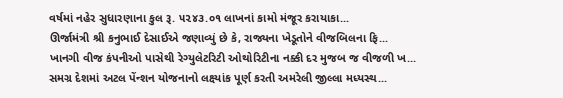વર્ષમાં નહેર સુધારણાના કુલ રૂ. ૫૨૪૩.૦૧ લાખનાં કામો મંજૂર કરાયાકા...
ઊર્જામંત્રી શ્રી કનુભાઈ દેસાઈએ જણાવ્યું છે કે, રાજ્યના ખેડૂતોને વીજબિલના ફિ...
ખાનગી વીજ કંપનીઓ પાસેથી રેગ્યુલેટરિટી ઓથોરિટીના નક્કી દર મુજબ જ વીજળી ખ...
સમગ્ર દેશમાં અટલ પેંન્શન યોજનાનો લક્ષ્યાંક પૂર્ણ કરતી અમરેલી જીલ્લા મધ્યસ્થ...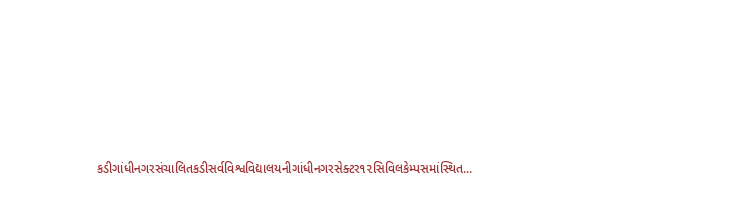કડીગાંધીનગરસંચાલિતકડીસર્વવિશ્વવિદ્યાલયનીગાંધીનગરસેક્ટર૧૨સિવિલકેમ્પસમાંસ્થિત...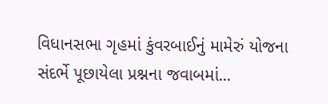વિધાનસભા ગૃહમાં કુંવરબાઈનું મામેરું યોજના સંદર્ભે પૂછાયેલા પ્રશ્નના જવાબમાં...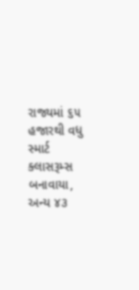રાજ્યમાં ૬૫ હજારથી વધુ સ્માર્ટ ક્લાસરૂમ્સ બનાવાયા, અન્ય ૪૩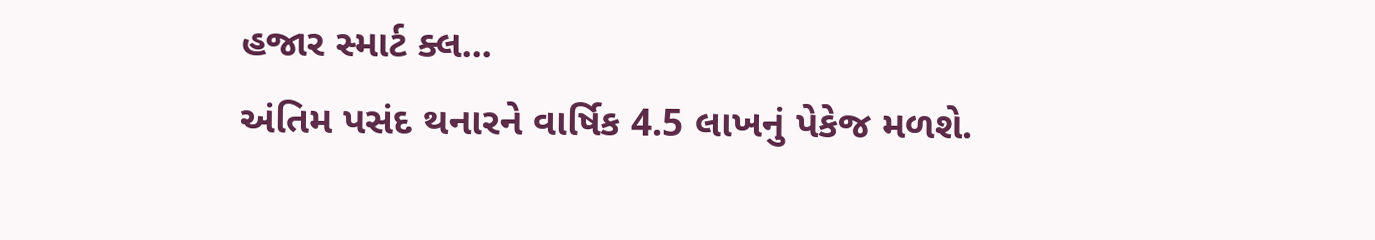હજાર સ્માર્ટ ક્લ...
અંતિમ પસંદ થનારને વાર્ષિક 4.5 લાખનું પેકેજ મળશે.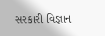સરકારી વિજ્ઞાન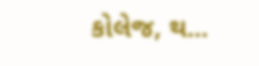કોલેજ, થ...